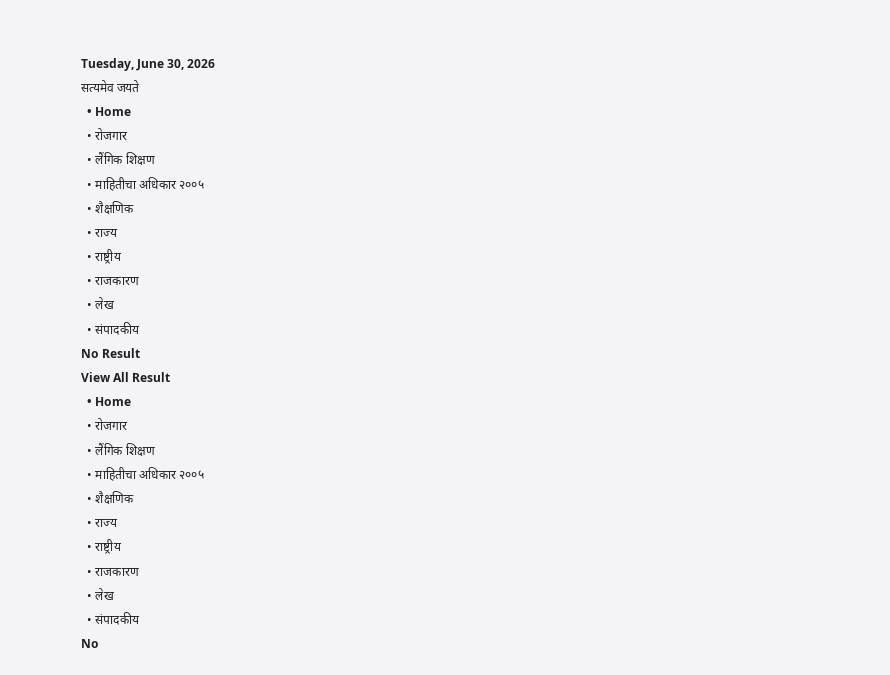Tuesday, June 30, 2026
सत्यमेव जयते
  • Home
  • रोजगार
  • लैंगिक शिक्षण
  • माहितीचा अधिकार २००५
  • शैक्षणिक
  • राज्य
  • राष्ट्रीय
  • राजकारण
  • लेख
  • संपादकीय
No Result
View All Result
  • Home
  • रोजगार
  • लैंगिक शिक्षण
  • माहितीचा अधिकार २००५
  • शैक्षणिक
  • राज्य
  • राष्ट्रीय
  • राजकारण
  • लेख
  • संपादकीय
No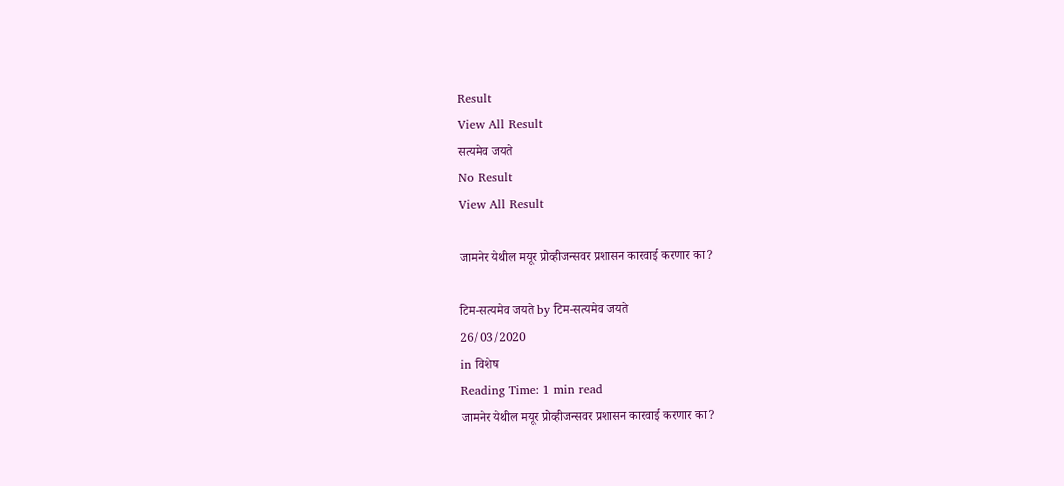Result
View All Result
सत्यमेव जयते
No Result
View All Result

जामनेर येथील मयूर प्रोव्हीजन्सवर प्रशासन कारवाई करणार का?

टिम-सत्यमेव जयते by टिम-सत्यमेव जयते
26/03/2020
in विशेष
Reading Time: 1 min read
जामनेर येथील मयूर प्रोव्हीजन्सवर प्रशासन कारवाई करणार का?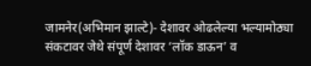जामनेर(अभिमान झाल्टे)- देशावर ओढलेल्या भल्यामोठ्या संकटावर जेथे संपूर्ण देशावर ‘लॉक डाऊन’ व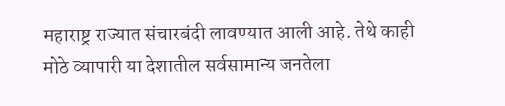महाराष्ट्र राज्यात संचारबंदी लावण्यात आली आहे. तेथे काही मोठे व्यापारी या देशातील सर्वसामान्य जनतेला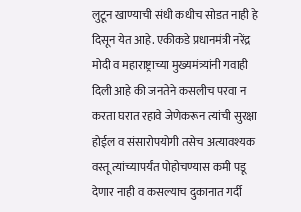लुटून खाण्याची संधी कधीच सोडत नाही हे दिसून येत आहे. एकीकडे प्रधानमंत्री नरेंद्र मोदी व महाराष्ट्राच्या मुख्यमंत्र्यांनी गवाही दिली आहे की जनतेने कसलीच परवा न करता घरात रहावे जेणेकरून त्यांची सुरक्षा होईल व संसारोपयोगी तसेच अत्यावश्यक वस्तू त्यांच्यापर्यंत पोहोचण्यास कमी पडू देणार नाही व कसल्याच दुकानात गर्दी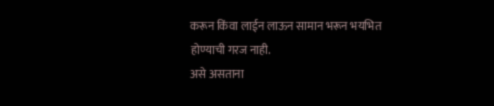करून किंवा लाईन लाऊन सामान भरून भयभित होण्याची गरज नाही.
असे असताना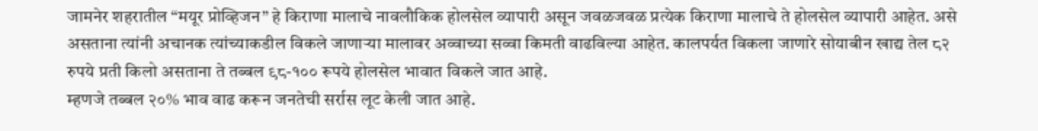जामनेर शहरातील “मयूर प्रोव्हिजन” हे किराणा मालाचे नावलौकिक होलसेल व्यापारी असून जवळजवळ प्रत्येक किराणा मालाचे ते होलसेल व्यापारी आहेत. असे असताना त्यांनी अचानक त्यांच्याकडील विकले जाणाऱ्या मालावर अव्वाच्या सव्वा किमती वाढविल्या आहेत. कालपर्यत विकला जाणारे सोयाबीन खाद्य तेल ८२ रुपये प्रती किलो असताना ते तब्बल ९८-१०० रूपये होलसेल भावात विकले जात आहे.
म्हणजे तब्बल २०% भाव वाढ करून जनतेची सर्रास लूट केली जात आहे.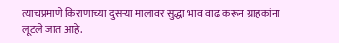त्याचप्रमाणे किराणाच्या दुसऱ्या मालावर सुद्धा भाव वाढ करून ग्राहकांना लूटले जात आहे.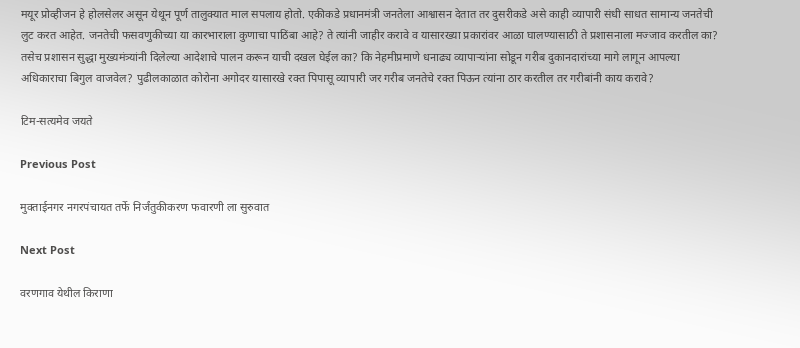मयूर प्रोव्हीजन हे होलसेलर असून येथून पूर्ण तालुक्यात माल सपलाय होतो. एकीकडे प्रधानमंत्री जनतेला आश्वासन देतात तर दुसरीकडे असे काही व्यापारी संधी साधत सामान्य जनतेची लुट करत आहेत. जनतेची फसवणुकीच्या या कारभाराला कुणाचा पाठिंबा आहे? ते त्यांनी जाहीर करावे व यासारख्या प्रकारांवर आळा घालण्यासाठी ते प्रशासनाला मज्जाव करतील का? तसेच प्रशासन सुद्धा मुख्यमंत्र्यांनी दिलेल्या आदेशाचे पालन करून याची दखल घेईल का? कि नेहमीप्रमाणे धनाढ्य व्यापाऱ्यांना सोडून गरीब दुकानदारांच्या मागे लागून आपल्या अधिकाराचा बिगुल वाजवेल? पुढीलकाळात कोरोना अगोदर यासारखे रक्त पिपासू व्यापारी जर गरीब जनतेचे रक्त पिऊन त्यांना ठार करतील तर गरीबांनी काय करावे?

टिम-सत्यमेव जयते

Previous Post

मुक्ताईनगर नगरपंचायत तर्फे निर्जंतुकीकरण फवारणी ला सुरुवात

Next Post

वरणगाव येथील किराणा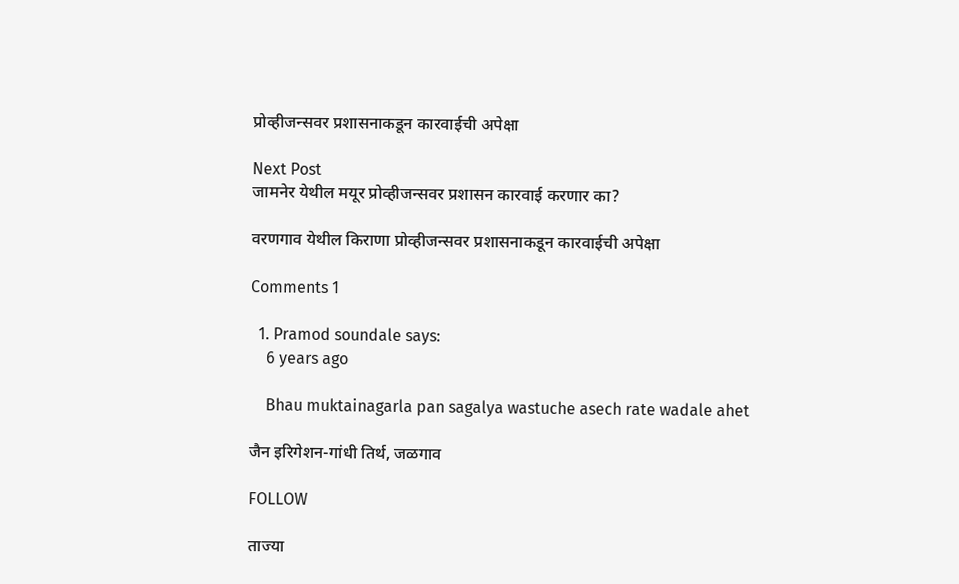प्रोव्हीजन्सवर प्रशासनाकडून कारवाईची अपेक्षा

Next Post
जामनेर येथील मयूर प्रोव्हीजन्सवर प्रशासन कारवाई करणार का?

वरणगाव येथील किराणा प्रोव्हीजन्सवर प्रशासनाकडून कारवाईची अपेक्षा

Comments 1

  1. Pramod soundale says:
    6 years ago

    Bhau muktainagarla pan sagalya wastuche asech rate wadale ahet

जैन इरिगेशन-गांधी तिर्थ, जळगाव

FOLLOW

ताज्या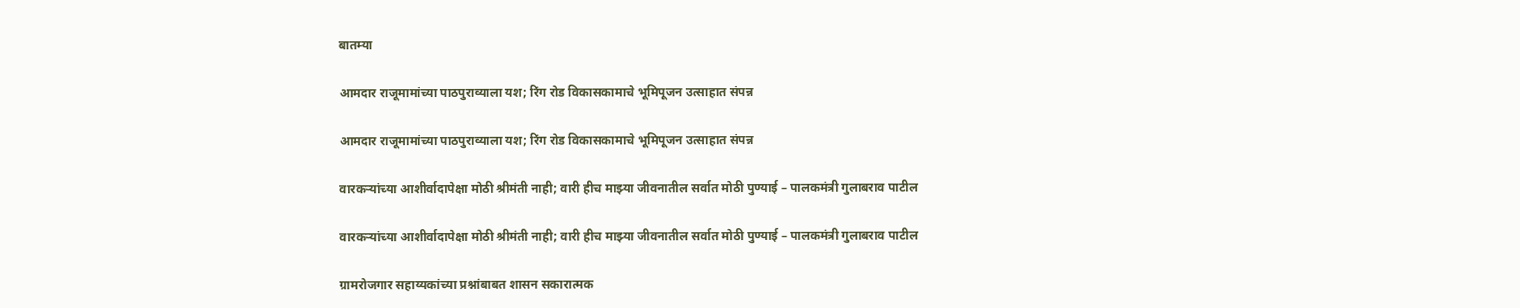बातम्या

आमदार राजूमामांच्या पाठपुराव्याला यश; रिंग रोड विकासकामाचे भूमिपूजन उत्साहात संपन्न

आमदार राजूमामांच्या पाठपुराव्याला यश; रिंग रोड विकासकामाचे भूमिपूजन उत्साहात संपन्न

वारकऱ्यांच्या आशीर्वादापेक्षा मोठी श्रीमंती नाही; वारी हीच माझ्या जीवनातील सर्वात मोठी पुण्याई – पालकमंत्री गुलाबराव पाटील

वारकऱ्यांच्या आशीर्वादापेक्षा मोठी श्रीमंती नाही; वारी हीच माझ्या जीवनातील सर्वात मोठी पुण्याई – पालकमंत्री गुलाबराव पाटील

ग्रामरोजगार सहाय्यकांच्या प्रश्नांबाबत शासन सकारात्मक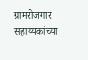ग्रामरोजगार सहाय्यकांच्या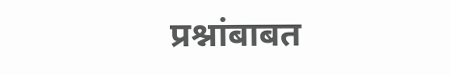प्रश्नांबाबत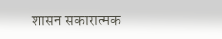शासन सकारात्मक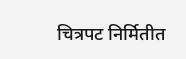चित्रपट निर्मितीत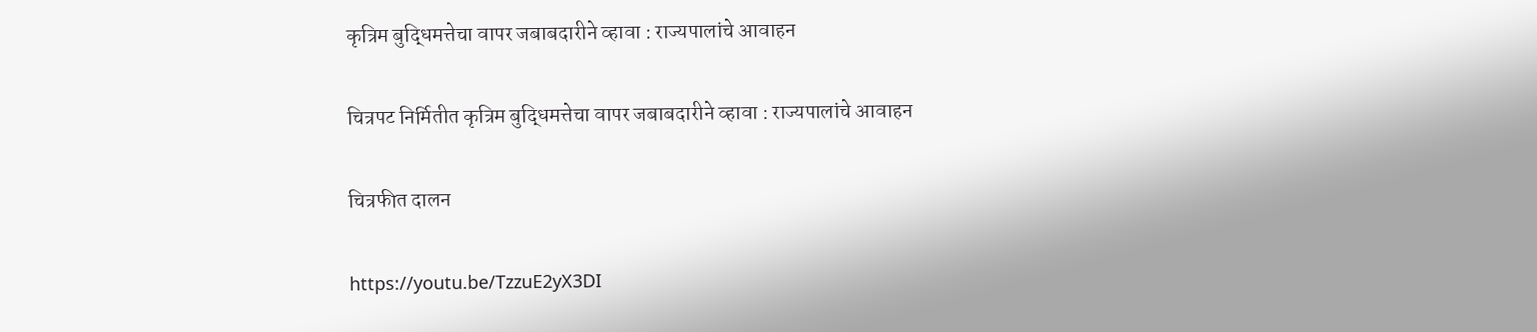कृत्रिम बुद्धिमत्तेचा वापर जबाबदारीने व्हावा : राज्यपालांचे आवाहन

चित्रपट निर्मितीत कृत्रिम बुद्धिमत्तेचा वापर जबाबदारीने व्हावा : राज्यपालांचे आवाहन

चित्रफीत दालन

https://youtu.be/TzzuE2yX3DI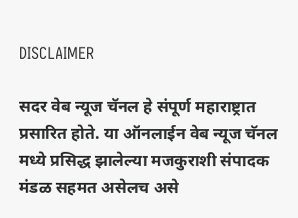DISCLAIMER

सदर वेब न्यूज चॅनल हे संपूर्ण महाराष्ट्रात प्रसारित होते. या ऑनलाईन वेब न्यूज चॅनल मध्ये प्रसिद्ध झालेल्या मजकुराशी संपादक मंडळ सहमत असेलच असे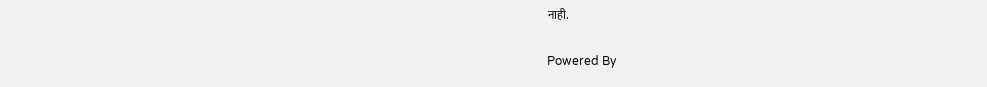नाही.

Powered By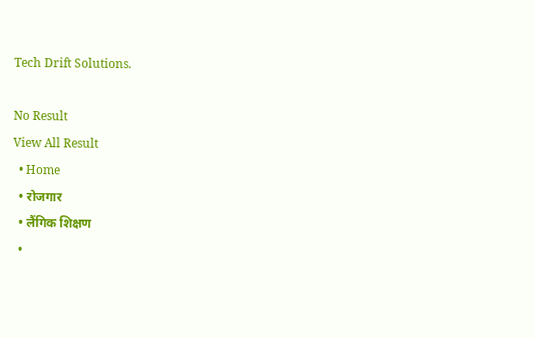Tech Drift Solutions.

No Result
View All Result
  • Home
  • रोजगार
  • लैंगिक शिक्षण
  •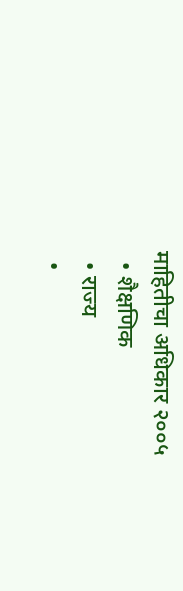माहितीचा अधिकार २००५
  • शैक्षणिक
  • राज्य
  •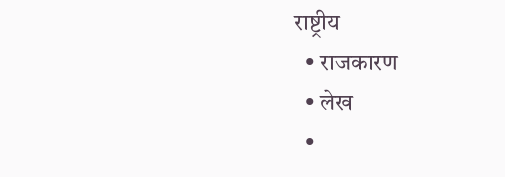राष्ट्रीय
  • राजकारण
  • लेख
  •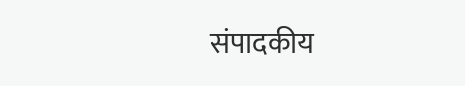संपादकीय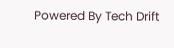Powered By Tech Drift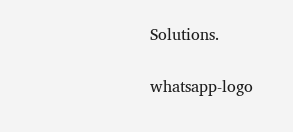Solutions.

whatsapp-logo